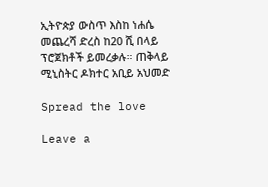ኢትዮጵያ ውስጥ እስከ ነሐሴ መጨረሻ ድረስ ከ20 ሺ በላይ ፕሮጀክቶች ይመረቃሉ። ጠቅላይ ሚኒስትር ዶክተር አቢይ አህመድ

Spread the love

Leave a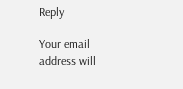Reply

Your email address will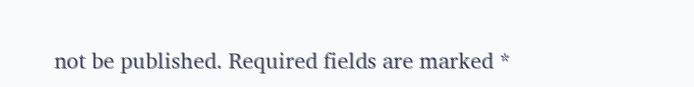not be published. Required fields are marked *